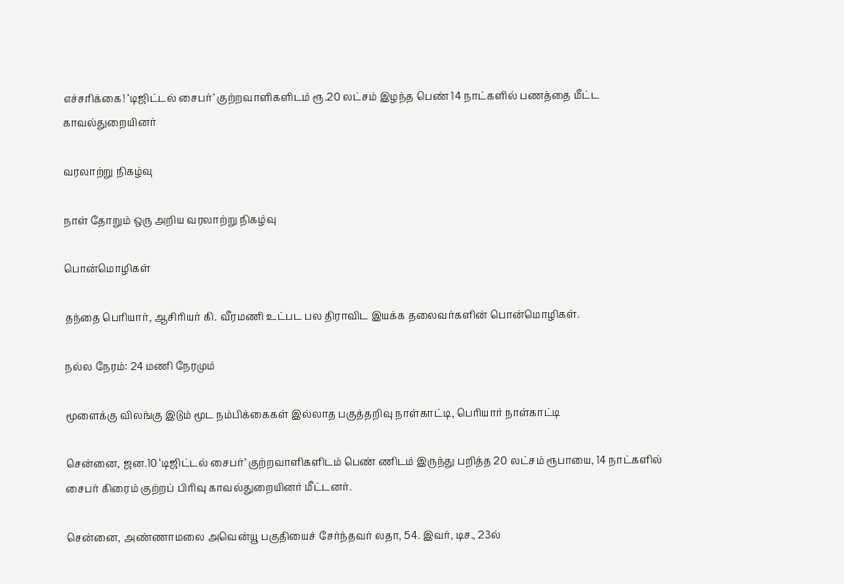எச்சரிக்கை! ‘டிஜிட்டல் சைபர்’ குற்றவாளிகளிடம் ரூ.20 லட்சம் இழந்த பெண் 14 நாட்களில் பணத்தை மீட்ட காவல்துறையினர்

வரலாற்று நிகழ்வு

நாள் தோறும் ஒரு அறிய வரலாற்று நிகழ்வு

பொன்மொழிகள்

தந்தை பெரியார், ஆசிரியர் கி. வீரமணி உட்பட பல திராவிட இயக்க தலைவர்களின் பொன்மொழிகள்.

நல்ல நேரம்: 24 மணி நேரமும்

மூளைக்கு விலங்கு இடும் மூட நம்பிக்கைகள் இல்லாத பகுத்தறிவு நாள்காட்டி, பெரியார் நாள்காட்டி

சென்னை, ஜன.10 ‘டிஜிட்டல் சைபர்’ குற்றவாளிகளிடம் பெண் ணிடம் இருந்து பறித்த 20 லட்சம் ரூபாயை, 14 நாட்களில் சைபர் கிரைம் குற்றப் பிரிவு காவல்துறையினர் மீட்டனர்.

சென்னை, அண்ணாமலை அவென்யூ பகுதியைச் சேர்ந்தவர் லதா, 54. இவர், டிச., 23ல்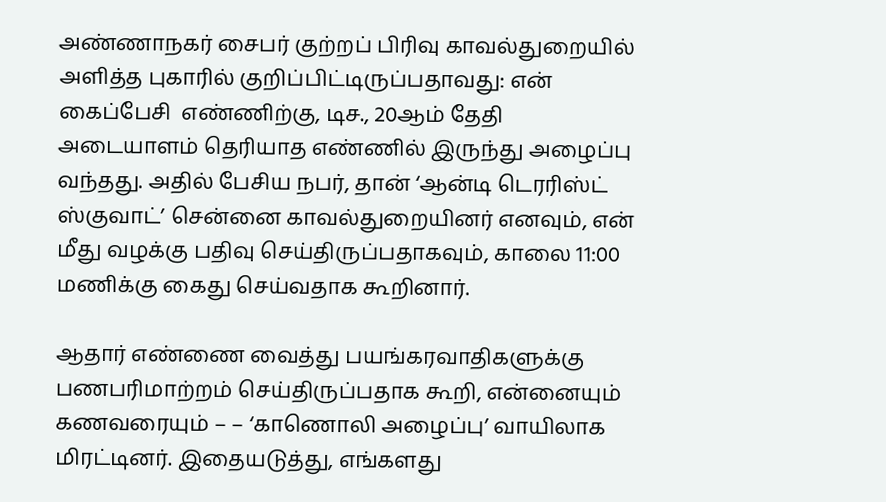அண்ணாநகர் சைபர் குற்றப் பிரிவு காவல்துறையில் அளித்த புகாரில் குறிப்பிட்டிருப்பதாவது: என் கைப்பேசி  எண்ணிற்கு, டிச., 20ஆம் தேதி அடையாளம் தெரியாத எண்ணில் இருந்து அழைப்பு வந்தது. அதில் பேசிய நபர், தான் ‘ஆன்டி டெரரிஸ்ட் ஸ்குவாட்’ சென்னை காவல்துறையினர் எனவும், என் மீது வழக்கு பதிவு செய்திருப்பதாகவும், காலை 11:00 மணிக்கு கைது செய்வதாக கூறினார்.

ஆதார் எண்ணை வைத்து பயங்கரவாதிகளுக்கு பணபரிமாற்றம் செய்திருப்பதாக கூறி, என்னையும் கணவரையும் – – ‘காணொலி அழைப்பு’ வாயிலாக மிரட்டினர். இதையடுத்து, எங்களது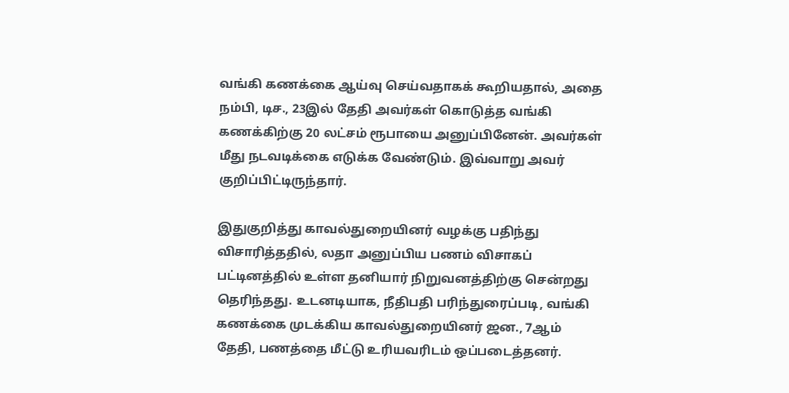வங்கி கணக்கை ஆய்வு செய்வதாகக் கூறியதால், அதை நம்பி, டிச., 23இல் தேதி அவர்கள் கொடுத்த வங்கி கணக்கிற்கு 20 லட்சம் ரூபாயை அனுப்பினேன். அவர்கள் மீது நடவடிக்கை எடுக்க வேண்டும். இவ்வாறு அவர் குறிப்பிட்டிருந்தார்.

இதுகுறித்து காவல்துறையினர் வழக்கு பதிந்து விசாரித்ததில், லதா அனுப்பிய பணம் விசாகப் பட்டினத்தில் உள்ள தனியார் நிறுவனத்திற்கு சென்றது தெரிந்தது. உடனடியாக, நீதிபதி பரிந்துரைப்படி, வங்கி கணக்கை முடக்கிய காவல்துறையினர் ஜன., 7ஆம் தேதி, பணத்தை மீட்டு உரியவரிடம் ஒப்படைத்தனர்.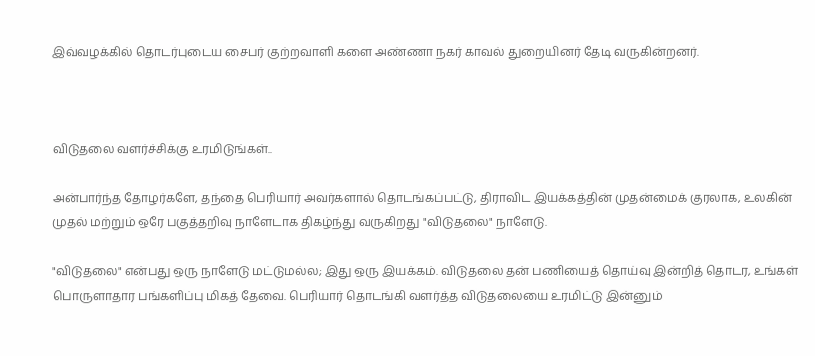இவ்வழக்கில் தொடர்புடைய சைபர் குற்றவாளி களை அண்ணா நகர் காவல் துறையினர் தேடி வருகின்றனர்.



விடுதலை வளர்ச்சிக்கு உரமிடுங்கள்..

அன்பார்ந்த தோழர்களே, தந்தை பெரியார் அவர்களால் தொடங்கப்பட்டு, திராவிட இயக்கத்தின் முதன்மைக் குரலாக, உலகின் முதல் மற்றும் ஒரே பகுத்தறிவு நாளேடாக திகழ்ந்து வருகிறது "விடுதலை" நாளேடு.

"விடுதலை" என்பது ஒரு நாளேடு மட்டுமல்ல; இது ஒரு இயக்கம். விடுதலை தன் பணியைத் தொய்வு இன்றித் தொடர, உங்கள் பொருளாதார பங்களிப்பு மிகத் தேவை. பெரியார் தொடங்கி வளர்த்த விடுதலையை உரமிட்டு இன்னும்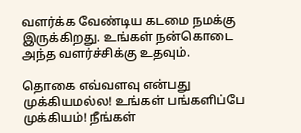வளர்க்க வேண்டிய கடமை நமக்கு இருக்கிறது. உங்கள் நன்கொடை அந்த வளர்ச்சிக்கு உதவும்.

தொகை எவ்வளவு என்பது முக்கியமல்ல! உங்கள் பங்களிப்பே முக்கியம்! நீங்கள்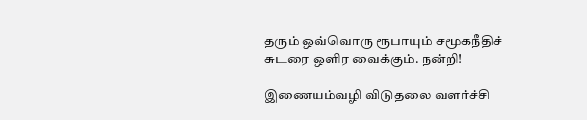தரும் ஒவ்வொரு ரூபாயும் சமூகநீதிச் சுடரை ஒளிர வைக்கும். நன்றி!

இணையம்வழி விடுதலை வளர்ச்சி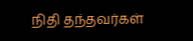நிதி தந்தவர்கள்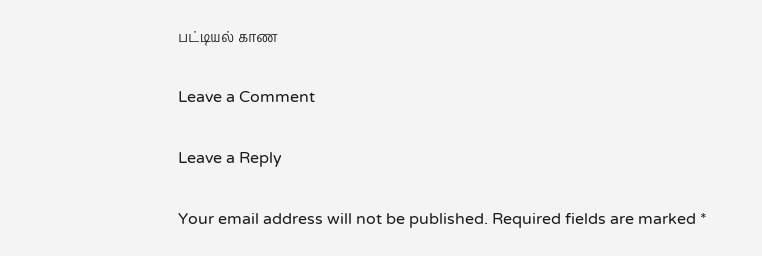பட்டியல் காண

Leave a Comment

Leave a Reply

Your email address will not be published. Required fields are marked *